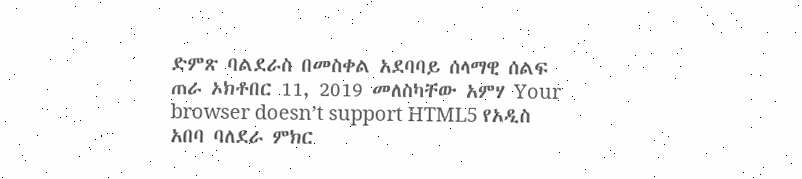ድምጽ ባልደራስ በመስቀል አደባባይ ሰላማዊ ሰልፍ ጠራ ኦክቶበር 11, 2019 መለስካቸው አምሃ Your browser doesn’t support HTML5 የአዲስ አበባ ባለደራ ምክር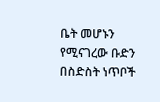ቤት መሆኑን የሚናገረው ቡድን በስድስት ነጥቦች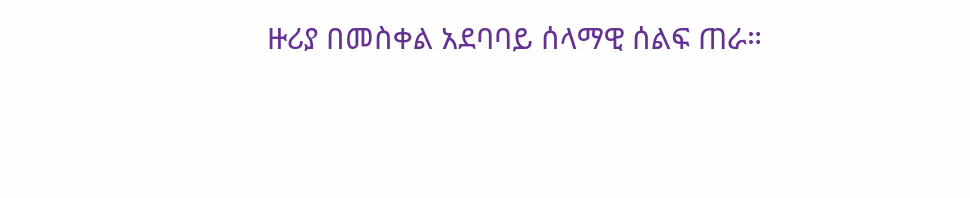ዙሪያ በመስቀል አደባባይ ሰላማዊ ሰልፍ ጠራ።